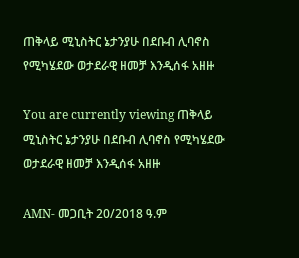ጠቅላይ ሚኒስትር ኔታንያሁ በደቡብ ሊባኖስ የሚካሄደው ወታደራዊ ዘመቻ እንዲሰፋ አዘዙ

You are currently viewing ጠቅላይ ሚኒስትር ኔታንያሁ በደቡብ ሊባኖስ የሚካሄደው ወታደራዊ ዘመቻ እንዲሰፋ አዘዙ

AMN- መጋቢት 20/2018 ዓ.ም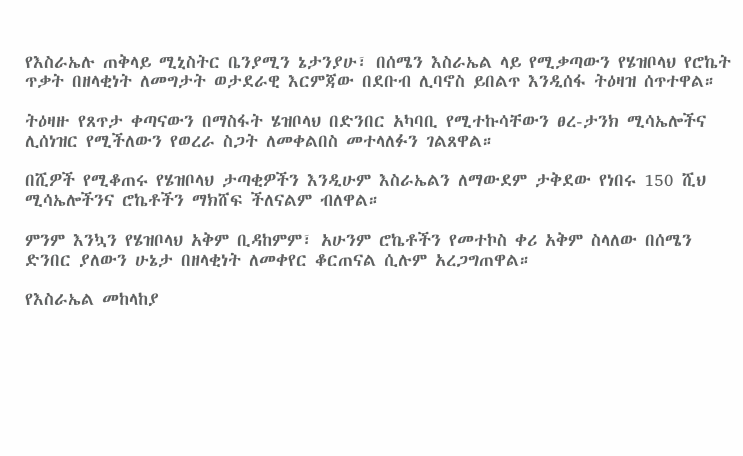የእስራኤሉ ጠቅላይ ሚኒስትር ቤንያሚን ኔታንያሁ፣ በሰሜን እስራኤል ላይ የሚቃጣውን የሄዝቦላህ የሮኬት ጥቃት በዘላቂነት ለመግታት ወታደራዊ እርምጃው በደቡብ ሊባኖስ ይበልጥ እንዲሰፋ ትዕዛዝ ሰጥተዋል።

ትዕዛዙ የጸጥታ ቀጣናውን በማስፋት ሄዝቦላህ በድንበር አካባቢ የሚተኩሳቸውን ፀረ-ታንክ ሚሳኤሎችና ሊሰነዝር የሚችለውን የወረራ ስጋት ለመቀልበስ መተላለፉን ገልጸዋል።

በሺዎች የሚቆጠሩ የሄዝቦላህ ታጣቂዎችን እንዲሁም እስራኤልን ለማውደም ታቅደው የነበሩ 150 ሺህ ሚሳኤሎችንና ሮኬቶችን ማክሸፍ ችለናልም ብለዋል።

ምንም እንኳን የሄዝቦላህ አቅም ቢዳከምም፣ አሁንም ሮኬቶችን የመተኮስ ቀሪ አቅም ስላለው በሰሜን ድንበር ያለውን ሁኔታ በዘላቂነት ለመቀየር ቆርጠናል ሲሉም አረጋግጠዋል።

የእስራኤል መከላከያ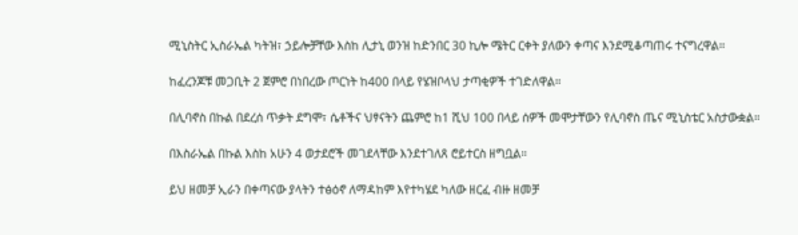ሚኒስትር ኢስራኤል ካትዝ፣ ኃይሎቻቸው እስከ ሊታኒ ወንዝ ከድንበር 30 ኪሎ ሜትር ርቀት ያለውን ቀጣና እንደሚቆጣጠሩ ተናግረዋል።

ከፈረንጆቹ መጋቢት 2 ጀምሮ በነበረው ጦርነት ከ400 በላይ የሄዝቦላህ ታጣቂዎች ተገድለዋል።

በሊባኖስ በኩል በደረሰ ጥቃት ደግሞ፣ ሴቶችና ህፃናትን ጨምሮ ከ1 ሺህ 100 በላይ ሰዎች መሞታቸውን የሊባኖስ ጤና ሚኒስቴር አስታውቋል።

በእስራኤል በኩል እስከ አሁን 4 ወታደሮች መገደላቸው እንደተገለጸ ሮይተርስ ዘግቧል።

ይህ ዘመቻ ኢራን በቀጣናው ያላትን ተፅዕኖ ለማዳከም እየተካሄደ ካለው ዘርፈ ብዙ ዘመቻ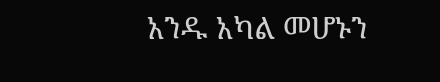አንዱ አካል መሆኑን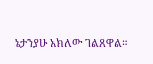ኔታንያሁ አክለው ገልጸዋል።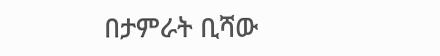በታምራት ቢሻው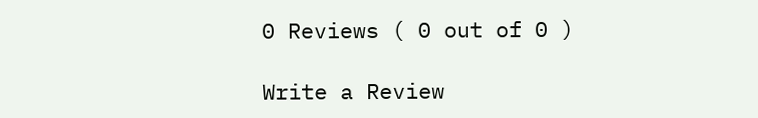0 Reviews ( 0 out of 0 )

Write a Review